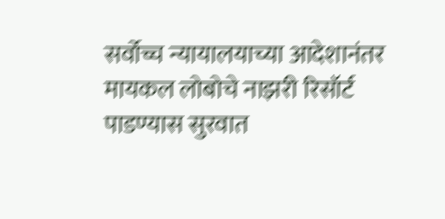सर्वोच्च न्यायालयाच्या आदेशानंतर मायकल लोबोचे नाझरी रिसॉर्ट पाडण्यास सुरवात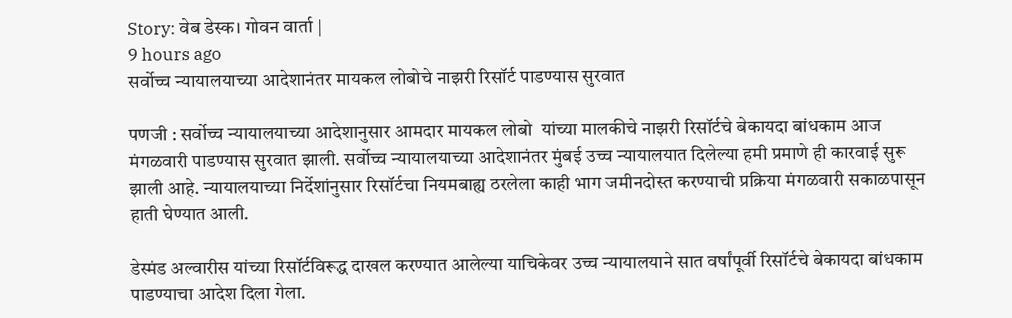Story: वेब डेस्क। गोवन वार्ता |
9 hours ago
सर्वोच्च न्यायालयाच्या आदेशानंतर मायकल लोबोचे नाझरी रिसॉर्ट पाडण्यास सुरवात

पणजी : सर्वोच्च न्यायालयाच्या आदेशानुसार आमदार मायकल लोबो  यांच्या मालकीचे नाझरी रिसॉर्टचे बेकायदा बांधकाम आज मंगळवारी पाडण्यास सुरवात झाली. सर्वोच्च न्यायालयाच्या आदेशानंतर मुंबई उच्च न्यायालयात दिलेल्या हमी प्रमाणे ही कारवाई सुरू झाली आहे. न्यायालयाच्या निर्देशांनुसार रिसॉर्टचा नियमबाह्य ठरलेला काही भाग जमीनदोस्त करण्याची प्रक्रिया मंगळवारी सकाळपासून हाती घेण्यात आली.

डेस्मंड अल्वारीस यांच्या रिसॉर्टविरूद्ध दाखल करण्यात आलेल्या याचिकेवर उच्च न्यायालयाने सात वर्षांपूर्वी रिसॉर्टचे बेकायदा बांधकाम पाडण्याचा आदेश दिला गेला.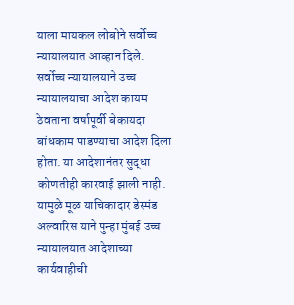याला मायकल लोबोने सर्वोच्च न्यायालयात आव्हान दिले. सर्वोच्च न्यायालयाने उच्च न्यायालयाचा आदेश कायम ठेवताना वर्षापूर्वी बेकायदा बांधकाम पाडण्याचा आदेश दिला होता. या आदेशानंतर सुद्धा कोणतीही कारवाई झाली नाही. यामुळे मूळ याचिकादार डेस्मंड अल्वारिस याने पुन्हा मुंबई उच्च न्यायालयात आदेशाच्या कार्यवाहीची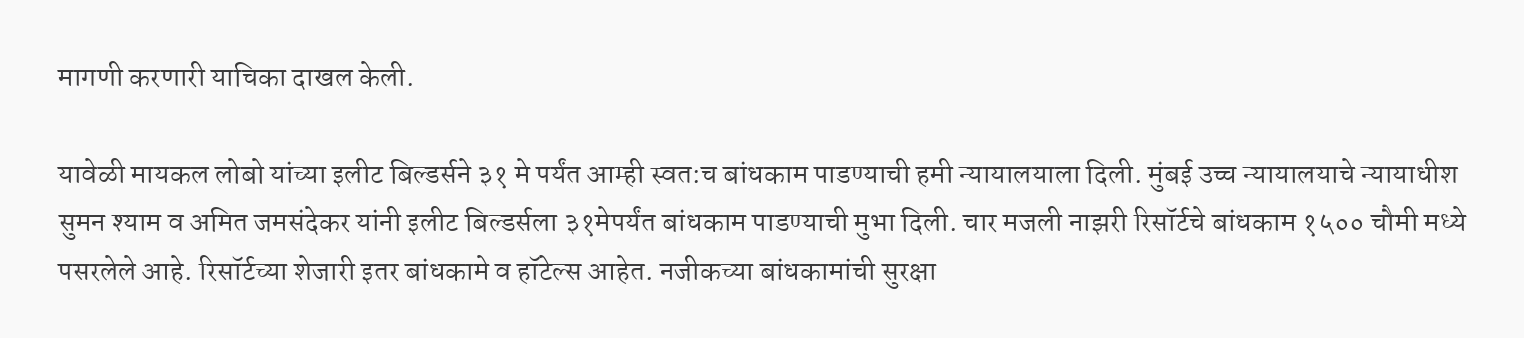मागणी करणारी याचिका दाखल केली.

यावेळी मायकल लोबो यांच्या इलीट बिल्डर्सने ३१ मे पर्यंत आम्ही स्वत:च बांधकाम पाडण्याची हमी न्यायालयाला दिली. मुंबई उच्च न्यायालयाचे न्यायाधीश सुमन श्याम व अमित जमसंदेकर यांनी इलीट बिल्डर्सला ३१मेपर्यंत बांधकाम पाडण्याची मुभा दिली. चार मजली नाझरी रिसॉर्टचे बांधकाम १५०० चौमी मध्ये पसरलेले आहे. रिसॉर्टच्या शेजारी इतर बांधकामे व हॉटेल्स आहेत. नजीकच्या बांधकामांची सुरक्षा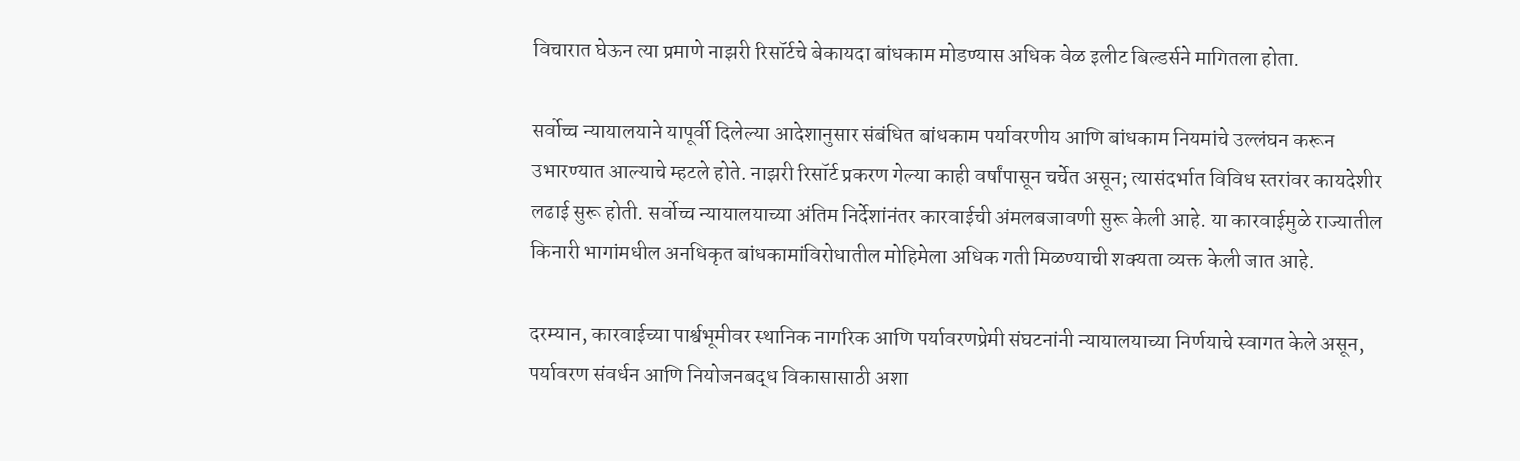विचारात घेऊन त्या प्रमाणे नाझरी रिसॉर्टचे बेकायदा बांधकाम मोडण्यास अधिक वेळ इलीट बिल्डर्सने मागितला होता.

सर्वोच्च न्यायालयाने यापूर्वी दिलेल्या आदेशानुसार संबंधित बांधकाम पर्यावरणीय आणि बांधकाम नियमांचे उल्लंघन करून उभारण्यात आल्याचे म्हटले होते. नाझरी रिसॉर्ट प्रकरण गेल्या काही वर्षांपासून चर्चेत असून; त्यासंदर्भात विविध स्तरांवर कायदेशीर लढाई सुरू होती. सर्वोच्च न्यायालयाच्या अंतिम निर्देशांनंतर कारवाईची अंमलबजावणी सुरू केली आहे. या कारवाईमुळे राज्यातील किनारी भागांमधील अनधिकृत बांधकामांविरोधातील मोहिमेला अधिक गती मिळण्याची शक्यता व्यक्त केली जात आहे.

दरम्यान, कारवाईच्या पार्श्वभूमीवर स्थानिक नागरिक आणि पर्यावरणप्रेमी संघटनांनी न्यायालयाच्या निर्णयाचे स्वागत केले असून, पर्यावरण संवर्धन आणि नियोजनबद्ध विकासासाठी अशा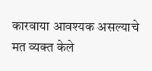कारवाया आवश्यक असल्याचे मत व्यक्त केले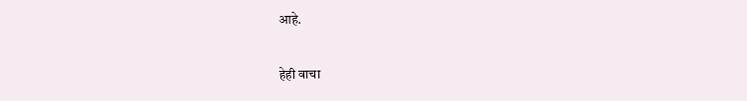आहे.

हेही वाचा